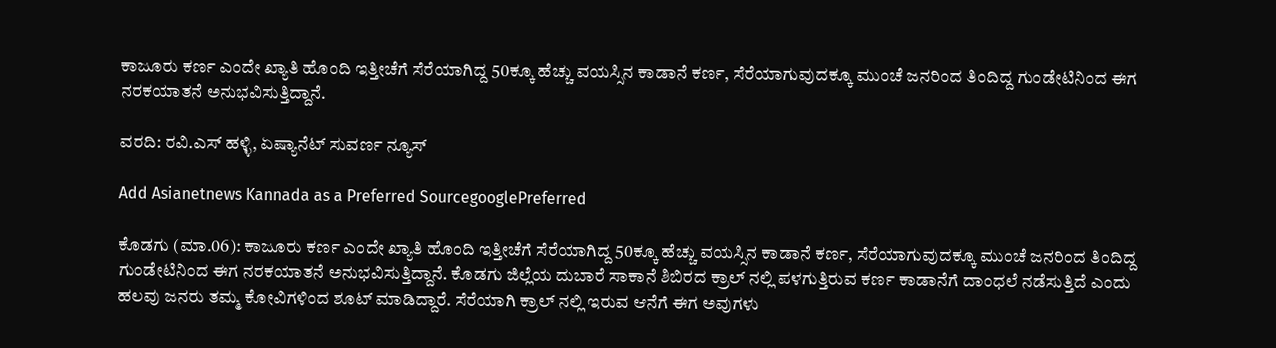ಕಾಜೂರು ಕರ್ಣ ಎಂದೇ ಖ್ಯಾತಿ ಹೊಂದಿ ಇತ್ತೀಚೆಗೆ ಸೆರೆಯಾಗಿದ್ದ 50ಕ್ಕೂ ಹೆಚ್ಚು ವಯಸ್ಸಿನ ಕಾಡಾನೆ ಕರ್ಣ, ಸೆರೆಯಾಗುವುದಕ್ಕೂ ಮುಂಚೆ ಜನರಿಂದ ತಿಂದಿದ್ದ ಗುಂಡೇಟಿನಿಂದ ಈಗ ನರಕಯಾತನೆ ಅನುಭವಿಸುತ್ತಿದ್ದಾನೆ.

ವರದಿ: ರವಿ.ಎಸ್ ಹಳ್ಳಿ, ಏಷ್ಯಾನೆಟ್ ಸುವರ್ಣ ನ್ಯೂಸ್

Add Asianetnews Kannada as a Preferred SourcegooglePreferred

ಕೊಡಗು (ಮಾ.06): ಕಾಜೂರು ಕರ್ಣ ಎಂದೇ ಖ್ಯಾತಿ ಹೊಂದಿ ಇತ್ತೀಚೆಗೆ ಸೆರೆಯಾಗಿದ್ದ 50ಕ್ಕೂ ಹೆಚ್ಚು ವಯಸ್ಸಿನ ಕಾಡಾನೆ ಕರ್ಣ, ಸೆರೆಯಾಗುವುದಕ್ಕೂ ಮುಂಚೆ ಜನರಿಂದ ತಿಂದಿದ್ದ ಗುಂಡೇಟಿನಿಂದ ಈಗ ನರಕಯಾತನೆ ಅನುಭವಿಸುತ್ತಿದ್ದಾನೆ. ಕೊಡಗು ಜಿಲ್ಲೆಯ ದುಬಾರೆ ಸಾಕಾನೆ ಶಿಬಿರದ ಕ್ರಾಲ್ ನಲ್ಲಿ ಪಳಗುತ್ತಿರುವ ಕರ್ಣ ಕಾಡಾನೆಗೆ ದಾಂಧಲೆ ನಡೆಸುತ್ತಿದೆ ಎಂದು ಹಲವು ಜನರು ತಮ್ಮ ಕೋವಿಗಳಿಂದ ಶೂಟ್ ಮಾಡಿದ್ದಾರೆ. ಸೆರೆಯಾಗಿ ಕ್ರಾಲ್ ನಲ್ಲಿ ಇರುವ ಆನೆಗೆ ಈಗ ಅವುಗಳು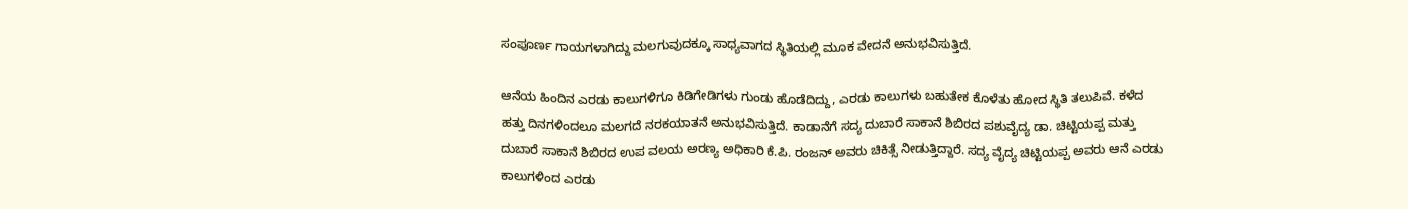ಸಂಪೂರ್ಣ ಗಾಯಗಳಾಗಿದ್ದು ಮಲಗುವುದಕ್ಕೂ ಸಾಧ್ಯವಾಗದ ಸ್ಥಿತಿಯಲ್ಲಿ ಮೂಕ ವೇದನೆ ಅನುಭವಿಸುತ್ತಿದೆ.

ಆನೆಯ ಹಿಂದಿನ ಎರಡು ಕಾಲುಗಳಿಗೂ ಕಿಡಿಗೇಡಿಗಳು ಗುಂಡು ಹೊಡೆದಿದ್ದು, ಎರಡು ಕಾಲುಗಳು ಬಹುತೇಕ ಕೊಳೆತು ಹೋದ ಸ್ಥಿತಿ ತಲುಪಿವೆ. ಕಳೆದ ಹತ್ತು ದಿನಗಳಿಂದಲೂ ಮಲಗದೆ ನರಕಯಾತನೆ ಅನುಭವಿಸುತ್ತಿದೆ. ಕಾಡಾನೆಗೆ ಸದ್ಯ ದುಬಾರೆ ಸಾಕಾನೆ ಶಿಬಿರದ ಪಶುವೈದ್ಯ ಡಾ. ಚಿಟ್ಟಿಯಪ್ಪ ಮತ್ತು ದುಬಾರೆ ಸಾಕಾನೆ ಶಿಬಿರದ ಉಪ ವಲಯ ಅರಣ್ಯ ಅಧಿಕಾರಿ ಕೆ.ಪಿ. ರಂಜನ್ ಅವರು ಚಿಕಿತ್ಸೆ ನೀಡುತ್ತಿದ್ದಾರೆ. ಸದ್ಯ ವೈದ್ಯ ಚಿಟ್ಟಿಯಪ್ಪ ಅವರು ಆನೆ ಎರಡು ಕಾಲುಗಳಿಂದ ಎರಡು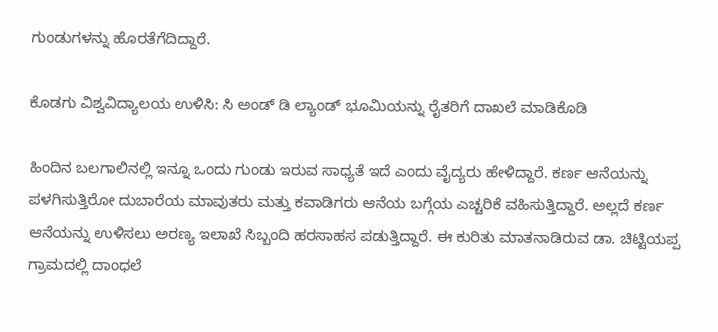ಗುಂಡುಗಳನ್ನು ಹೊರತೆಗೆದಿದ್ದಾರೆ.

ಕೊಡಗು ವಿಶ್ವವಿದ್ಯಾಲಯ ಉಳಿಸಿ: ಸಿ ಅಂಡ್ ಡಿ ಲ್ಯಾಂಡ್ ಭೂಮಿಯನ್ನು ರೈತರಿಗೆ ದಾಖಲೆ ಮಾಡಿಕೊಡಿ

ಹಿಂದಿನ ಬಲಗಾಲಿನಲ್ಲಿ ಇನ್ನೂ ಒಂದು ಗುಂಡು ಇರುವ ಸಾಧ್ಯತೆ ಇದೆ ಎಂದು ವೈದ್ಯರು ಹೇಳಿದ್ದಾರೆ. ಕರ್ಣ ಆನೆಯನ್ನು ಪಳಗಿಸುತ್ತಿರೋ ದುಬಾರೆಯ ಮಾವುತರು ಮತ್ತು ಕವಾಡಿಗರು ಆನೆಯ ಬಗ್ಗೆಯ ಎಚ್ಚರಿಕೆ ವಹಿಸುತ್ತಿದ್ದಾರೆ. ಅಲ್ಲದೆ ಕರ್ಣ ಆನೆಯನ್ನು ಉಳಿಸಲು ಅರಣ್ಯ ಇಲಾಖೆ ಸಿಬ್ಬಂದಿ ಹರಸಾಹಸ ಪಡುತ್ತಿದ್ದಾರೆ. ಈ ಕುರಿತು ಮಾತನಾಡಿರುವ ಡಾ. ಚಿಟ್ಟಿಯಪ್ಪ ಗ್ರಾಮದಲ್ಲಿ ದಾಂಧಲೆ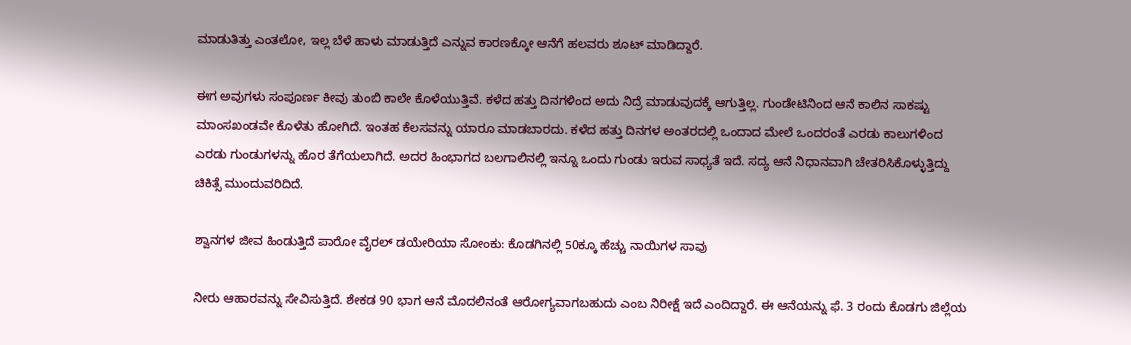ಮಾಡುತಿತ್ತು ಎಂತಲೋ, ಇಲ್ಲ ಬೆಳೆ ಹಾಳು ಮಾಡುತ್ತಿದೆ ಎನ್ನುವ ಕಾರಣಕ್ಕೋ ಆನೆಗೆ ಹಲವರು ಶೂಟ್ ಮಾಡಿದ್ದಾರೆ.

ಈಗ ಅವುಗಳು ಸಂಪೂರ್ಣ ಕೀವು ತುಂಬಿ ಕಾಲೇ ಕೊಳೆಯುತ್ತಿವೆ. ಕಳೆದ ಹತ್ತು ದಿನಗಳಿಂದ ಅದು ನಿದ್ರೆ ಮಾಡುವುದಕ್ಕೆ ಆಗುತ್ತಿಲ್ಲ. ಗುಂಡೇಟಿನಿಂದ ಆನೆ ಕಾಲಿನ ಸಾಕಷ್ಟು ಮಾಂಸಖಂಡವೇ ಕೊಳೆತು ಹೋಗಿದೆ. ಇಂತಹ ಕೆಲಸವನ್ನು ಯಾರೂ ಮಾಡಬಾರದು. ಕಳೆದ ಹತ್ತು ದಿನಗಳ ಅಂತರದಲ್ಲಿ ಒಂದಾದ ಮೇಲೆ ಒಂದರಂತೆ ಎರಡು ಕಾಲುಗಳಿಂದ ಎರಡು ಗುಂಡುಗಳನ್ನು ಹೊರ ತೆಗೆಯಲಾಗಿದೆ. ಅದರ ಹಿಂಭಾಗದ ಬಲಗಾಲಿನಲ್ಲಿ ಇನ್ನೂ ಒಂದು ಗುಂಡು ಇರುವ ಸಾಧ್ಯತೆ ಇದೆ. ಸದ್ಯ ಆನೆ ನಿಧಾನವಾಗಿ ಚೇತರಿಸಿಕೊಳ್ಳುತ್ತಿದ್ದು ಚಿಕಿತ್ಸೆ ಮುಂದುವರಿದಿದೆ.

ಶ್ವಾನಗಳ ಜೀವ ಹಿಂಡುತ್ತಿದೆ ಪಾರೋ ವೈರಲ್ ಡಯೇರಿಯಾ ಸೋಂಕು: ಕೊಡಗಿನಲ್ಲಿ 50ಕ್ಕೂ ಹೆಚ್ಚು ನಾಯಿಗಳ ಸಾವು

ನೀರು ಆಹಾರವನ್ನು ಸೇವಿಸುತ್ತಿದೆ. ಶೇಕಡ 90 ಭಾಗ ಆನೆ ಮೊದಲಿನಂತೆ ಆರೋಗ್ಯವಾಗಬಹುದು ಎಂಬ ನಿರೀಕ್ಷೆ ಇದೆ ಎಂದಿದ್ದಾರೆ. ಈ ಆನೆಯನ್ನು ಫೆ. 3 ರಂದು ಕೊಡಗು ಜಿಲ್ಲೆಯ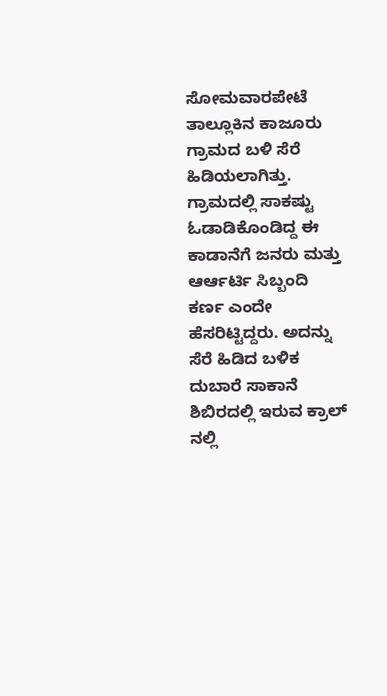ಸೋಮವಾರಪೇಟೆ ತಾಲ್ಲೂಕಿನ ಕಾಜೂರು ಗ್ರಾಮದ ಬಳಿ ಸೆರೆ ಹಿಡಿಯಲಾಗಿತ್ತು. ಗ್ರಾಮದಲ್ಲಿ ಸಾಕಷ್ಟು ಓಡಾಡಿಕೊಂಡಿದ್ದ ಈ ಕಾಡಾನೆಗೆ ಜನರು ಮತ್ತು ಆರ್ಆರ್ಟಿ ಸಿಬ್ಬಂದಿ ಕರ್ಣ ಎಂದೇ ಹೆಸರಿಟ್ಟಿದ್ದರು. ಅದನ್ನು ಸೆರೆ ಹಿಡಿದ ಬಳಿಕ ದುಬಾರೆ ಸಾಕಾನೆ ಶಿಬಿರದಲ್ಲಿ ಇರುವ ಕ್ರಾಲ್ ನಲ್ಲಿ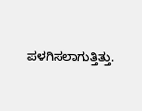ಪಳಗಿಸಲಾಗುತ್ತಿತ್ತು.